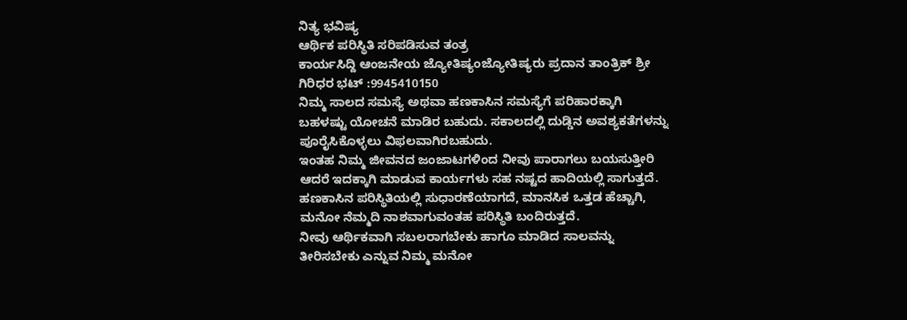ನಿತ್ಯ ಭವಿಷ್ಯ
ಆರ್ಥಿಕ ಪರಿಸ್ಥಿತಿ ಸರಿಪಡಿಸುವ ತಂತ್ರ
ಕಾರ್ಯಸಿದ್ದಿ ಆಂಜನೇಯ ಜ್ಯೋತಿಷ್ಯಂಜ್ಯೋತಿಷ್ಯರು ಪ್ರದಾನ ತಾಂತ್ರಿಕ್ ಶ್ರೀ ಗಿರಿಧರ ಭಟ್ :9945410150
ನಿಮ್ಮ ಸಾಲದ ಸಮಸ್ಯೆ ಅಥವಾ ಹಣಕಾಸಿನ ಸಮಸ್ಯೆಗೆ ಪರಿಹಾರಕ್ಕಾಗಿ ಬಹಳಷ್ಟು ಯೋಚನೆ ಮಾಡಿರ ಬಹುದು. ಸಕಾಲದಲ್ಲಿ ದುಡ್ಡಿನ ಅವಶ್ಯಕತೆಗಳನ್ನು ಪೂರೈಸಿಕೊಳ್ಳಲು ವಿಫಲವಾಗಿರಬಹುದು.
ಇಂತಹ ನಿಮ್ಮ ಜೀವನದ ಜಂಜಾಟಗಳಿಂದ ನೀವು ಪಾರಾಗಲು ಬಯಸುತ್ತೀರಿ ಆದರೆ ಇದಕ್ಕಾಗಿ ಮಾಡುವ ಕಾರ್ಯಗಳು ಸಹ ನಷ್ಟದ ಹಾದಿಯಲ್ಲಿ ಸಾಗುತ್ತದೆ. ಹಣಕಾಸಿನ ಪರಿಸ್ಥಿತಿಯಲ್ಲಿ ಸುಧಾರಣೆಯಾಗದೆ, ಮಾನಸಿಕ ಒತ್ತಡ ಹೆಚ್ಚಾಗಿ, ಮನೋ ನೆಮ್ಮದಿ ನಾಶವಾಗುವಂತಹ ಪರಿಸ್ಥಿತಿ ಬಂದಿರುತ್ತದೆ.
ನೀವು ಆರ್ಥಿಕವಾಗಿ ಸಬಲರಾಗಬೇಕು ಹಾಗೂ ಮಾಡಿದ ಸಾಲವನ್ನು ತೀರಿಸಬೇಕು ಎನ್ನುವ ನಿಮ್ಮ ಮನೋ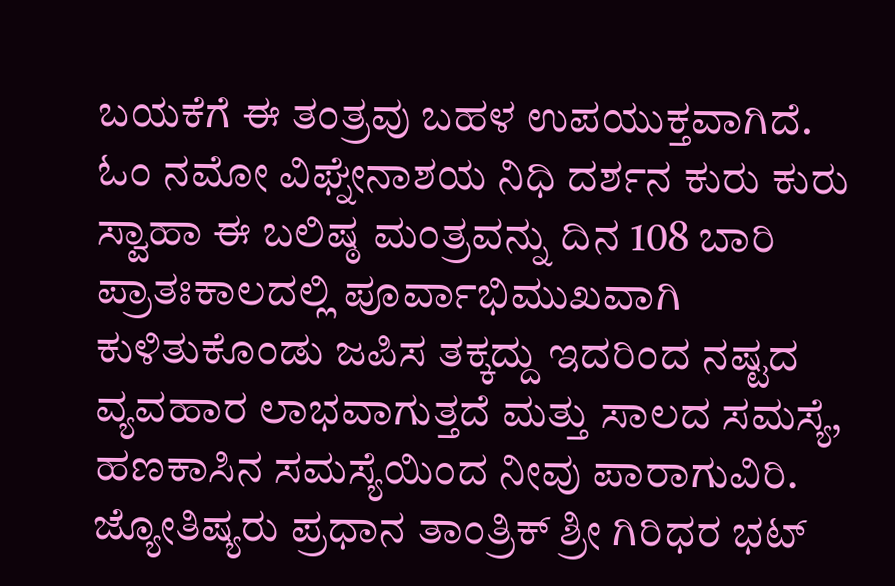ಬಯಕೆಗೆ ಈ ತಂತ್ರವು ಬಹಳ ಉಪಯುಕ್ತವಾಗಿದೆ.
ಓಂ ನಮೋ ವಿಘ್ನೇನಾಶಯ ನಿಧಿ ದರ್ಶನ ಕುರು ಕುರು ಸ್ವಾಹಾ ಈ ಬಲಿಷ್ಠ ಮಂತ್ರವನ್ನು ದಿನ 108 ಬಾರಿ ಪ್ರಾತಃಕಾಲದಲ್ಲಿ ಪೂರ್ವಾಭಿಮುಖವಾಗಿ ಕುಳಿತುಕೊಂಡು ಜಪಿಸ ತಕ್ಕದ್ದು ಇದರಿಂದ ನಷ್ಟದ ವ್ಯವಹಾರ ಲಾಭವಾಗುತ್ತದೆ ಮತ್ತು ಸಾಲದ ಸಮಸ್ಯೆ, ಹಣಕಾಸಿನ ಸಮಸ್ಯೆಯಿಂದ ನೀವು ಪಾರಾಗುವಿರಿ.
ಜ್ಯೋತಿಷ್ಯರು ಪ್ರಧಾನ ತಾಂತ್ರಿಕ್ ಶ್ರೀ ಗಿರಿಧರ ಭಟ್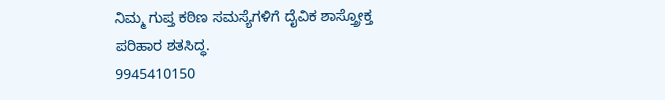ನಿಮ್ಮ ಗುಪ್ತ ಕಠಿಣ ಸಮಸ್ಯೆಗಳಿಗೆ ದೈವಿಕ ಶಾಸ್ತ್ರೋಕ್ತ ಪರಿಹಾರ ಶತಸಿದ್ಧ.
9945410150